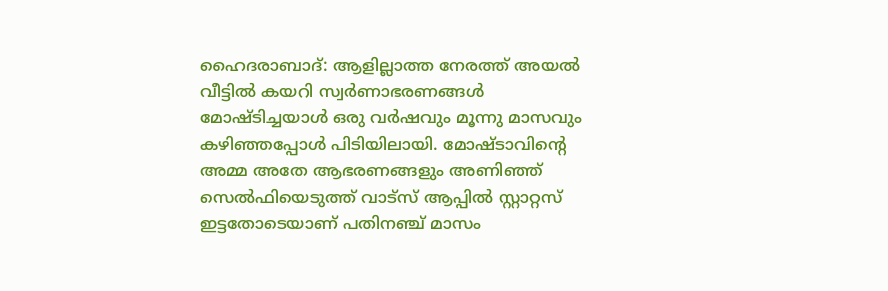ഹൈദരാബാദ്: ആളില്ലാത്ത നേരത്ത് അയൽ വീട്ടിൽ കയറി സ്വർണാഭരണങ്ങൾ മോഷ്ടിച്ചയാൾ ഒരു വർഷവും മൂന്നു മാസവും കഴിഞ്ഞപ്പോൾ പിടിയിലായി. മോഷ്ടാവിന്റെ അമ്മ അതേ ആഭരണങ്ങളും അണിഞ്ഞ് സെൽഫിയെടുത്ത് വാട്സ് ആപ്പിൽ സ്റ്റാറ്റസ് ഇട്ടതോടെയാണ് പതിനഞ്ച് മാസം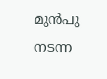മുൻപു നടന്ന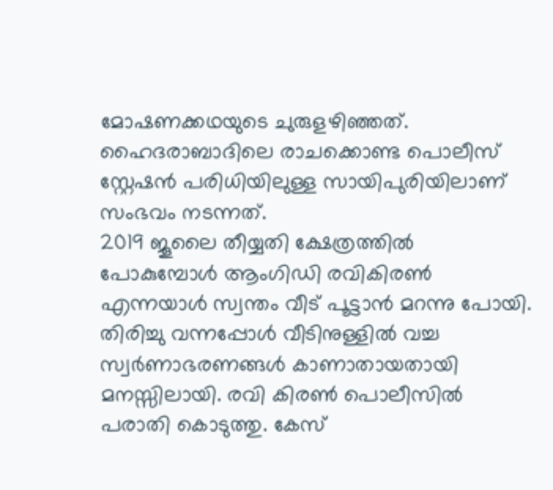മോഷണക്കഥയുടെ ചുരുളഴിഞ്ഞത്. ഹൈദരാബാദിലെ രാചക്കൊണ്ട പൊലീസ് സ്റ്റേഷൻ പരിധിയിലുള്ള സായിപുരിയിലാണ് സംഭവം നടന്നത്.
2019 ജൂലൈ തീയ്യതി ക്ഷേത്രത്തിൽ പോകുമ്പോൾ ആംഗിഡി രവികിരൺ എന്നയാൾ സ്വന്തം വീട് പൂട്ടാൻ മറന്നു പോയി. തിരിച്ചു വന്നപ്പോൾ വീടിനുള്ളിൽ വച്ച സ്വർണാഭരണങ്ങൾ കാണാതായതായി മനസ്സിലായി. രവി കിരൺ പൊലീസിൽ പരാതി കൊടുത്തു. കേസ്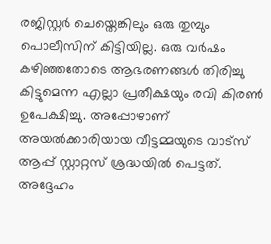രജിസ്റ്റർ ചെയ്തെങ്കിലും ഒരു തുമ്പും പൊലീസിന് കിട്ടിയില്ല. ഒരു വർഷം കഴിഞ്ഞതോടെ ആഭരണങ്ങൾ തിരിച്ചു കിട്ടുമെന്ന എല്ലാ പ്രതീക്ഷയും രവി കിരൺ ഉപേക്ഷിച്ചു. അപ്പോഴാണ് അയൽക്കാരിയായ വീട്ടമ്മയുടെ വാട്സ് ആപ്പ് സ്റ്റാറ്റസ് ശ്രദ്ധയിൽ പെട്ടത്. അദ്ദേഹം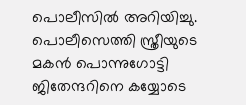പൊലീസിൽ അറിയിച്ചു. പൊലീസെത്തി സ്ത്രീയുടെ മകൻ പൊന്നുഗോട്ടി ജിതേന്ദറിനെ കയ്യോടെ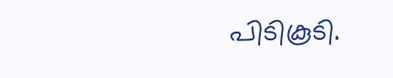പിടികൂടി.